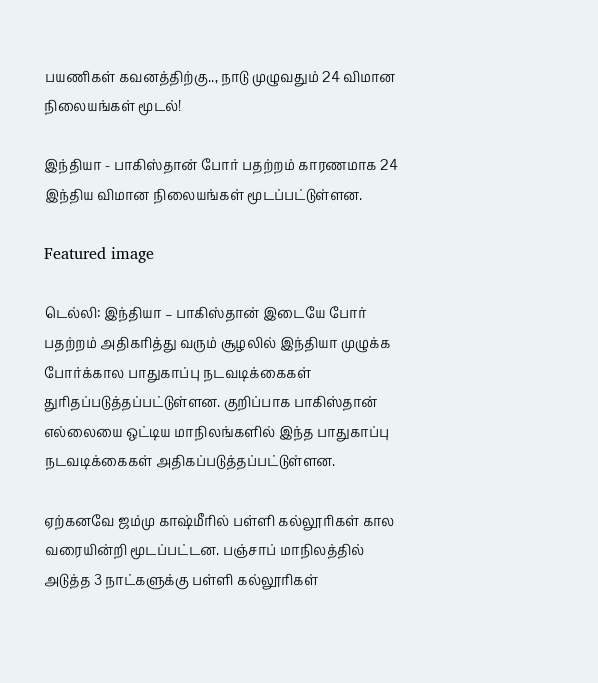பயணிகள் கவனத்திற்கு.., நாடு முழுவதும் 24 விமான நிலையங்கள் மூடல்!

இந்தியா - பாகிஸ்தான் போர் பதற்றம் காரணமாக 24 இந்திய விமான நிலையங்கள் மூடப்பட்டுள்ளன.

Featured image

டெல்லி: இந்தியா – பாகிஸ்தான் இடையே போர் பதற்றம் அதிகரித்து வரும் சூழலில் இந்தியா முழுக்க போர்க்கால பாதுகாப்பு நடவடிக்கைகள் துரிதப்படுத்தப்பட்டுள்ளன. குறிப்பாக பாகிஸ்தான் எல்லையை ஒட்டிய மாநிலங்களில் இந்த பாதுகாப்பு நடவடிக்கைகள் அதிகப்படுத்தப்பட்டுள்ளன.

ஏற்கனவே ஜம்மு காஷ்மீரில் பள்ளி கல்லூரிகள் கால வரையின்றி மூடப்பட்டன. பஞ்சாப் மாநிலத்தில் அடுத்த 3 நாட்களுக்கு பள்ளி கல்லூரிகள்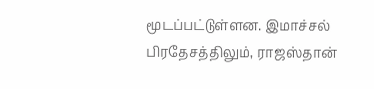மூடப்பட்டுள்ளன. இமாச்சல் பிரதேசத்திலும், ராஜஸ்தான்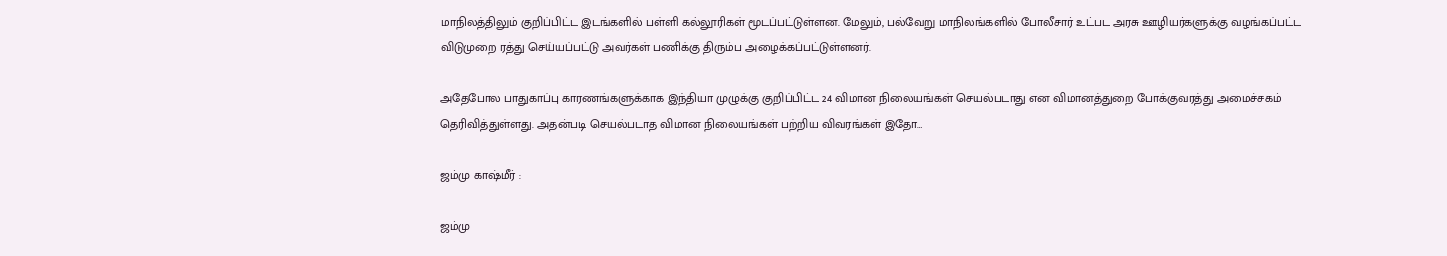மாநிலத்திலும் குறிப்பிட்ட இடங்களில் பள்ளி கல்லூரிகள் மூடப்பட்டுள்ளன. மேலும், பல்வேறு மாநிலங்களில் போலீசார் உட்பட அரசு ஊழியர்களுக்கு வழங்கப்பட்ட விடுமுறை ரத்து செய்யப்பட்டு அவர்கள் பணிக்கு திரும்ப அழைக்கப்பட்டுள்ளனர்.

அதேபோல பாதுகாப்பு காரணங்களுக்காக இந்தியா முழுக்கு குறிப்பிட்ட 24 விமான நிலையங்கள் செயல்படாது என விமானத்துறை போக்குவரத்து அமைச்சகம் தெரிவித்துள்ளது. அதன்படி செயல்படாத விமான நிலையங்கள் பற்றிய விவரங்கள் இதோ…

ஜம்மு காஷ்மீர் :

ஜம்மு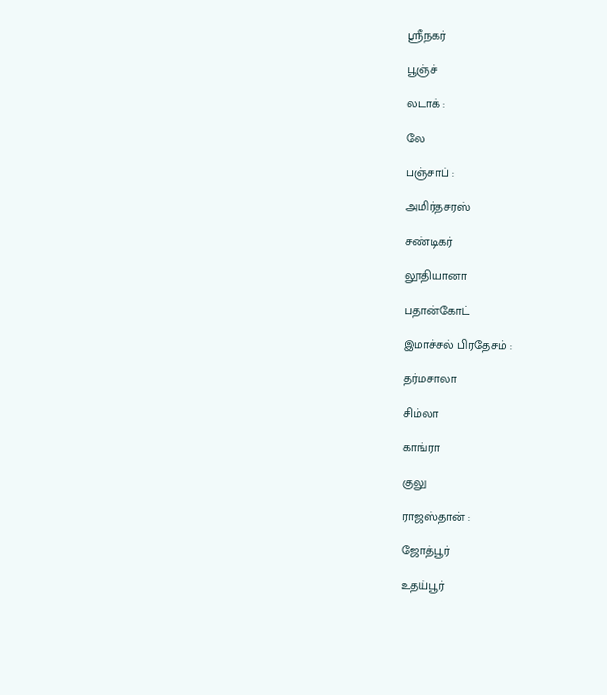ஸ்ரீநகர்

பூஞ்ச்

லடாக் :

லே

பஞ்சாப் :

அமிர்தசரஸ்

சண்டிகர்

லூதியானா

பதான்கோட்

இமாச்சல் பிரதேசம் :

தர்மசாலா

சிம்லா

காங்ரா

குலு

ராஜஸ்தான் :

ஜோத்பூர்

உதய்பூர்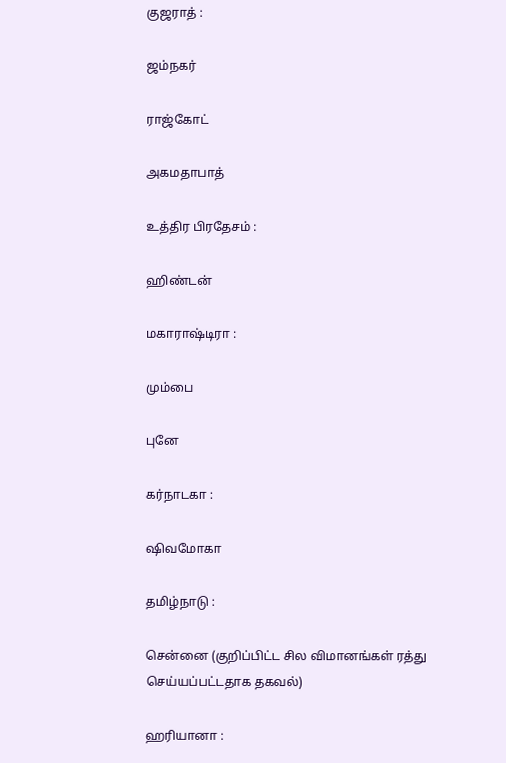குஜராத் :

ஜம்நகர்

ராஜ்கோட்

அகமதாபாத்

உத்திர பிரதேசம் :

ஹிண்டன்

மகாராஷ்டிரா :

மும்பை

புனே

கர்நாடகா :

ஷிவமோகா

தமிழ்நாடு :

சென்னை (குறிப்பிட்ட சில விமானங்கள் ரத்து செய்யப்பட்டதாக தகவல்)

ஹரியானா :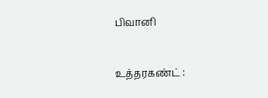பிவானி

உத்தரகண்ட் :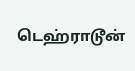டெஹ்ராடூன்